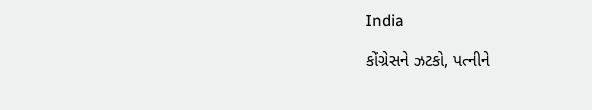India

કોંગ્રેસને ઝટકો, પત્નીને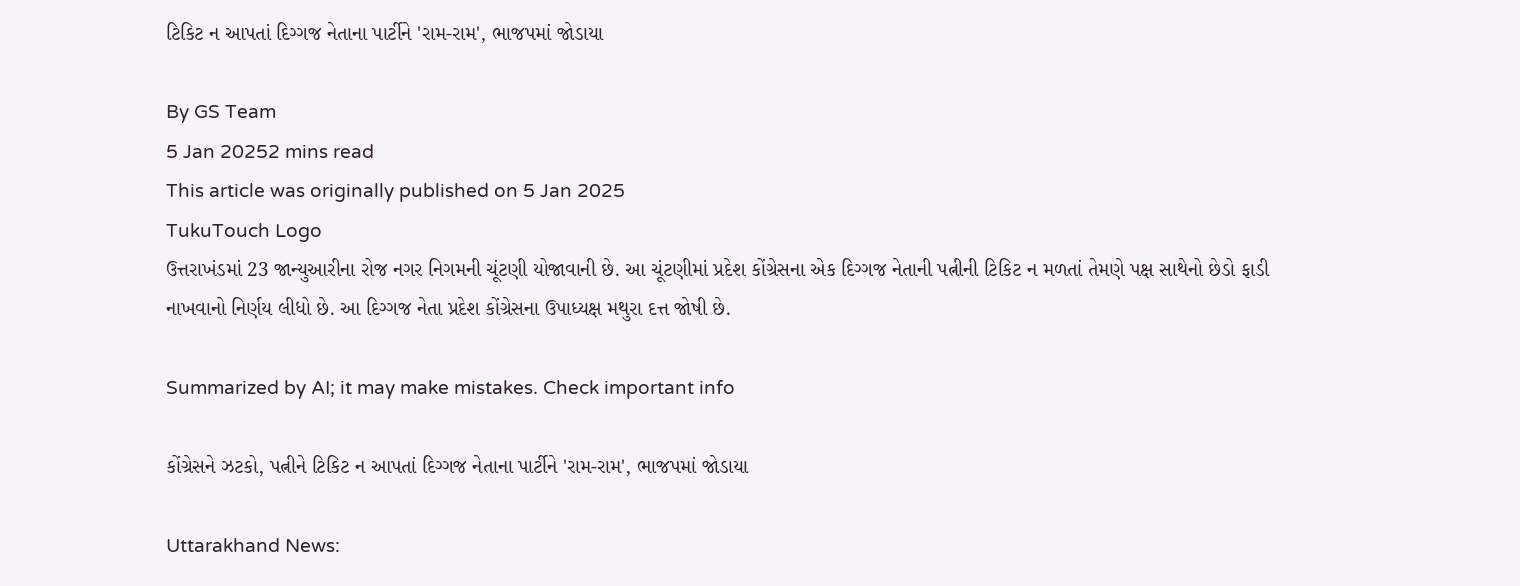ટિકિટ ન આપતાં દિગ્ગજ નેતાના પાર્ટીને 'રામ-રામ', ભાજપમાં જોડાયા

By GS Team
5 Jan 20252 mins read
This article was originally published on 5 Jan 2025
TukuTouch Logo
ઉત્તરાખંડમાં 23 જાન્યુઆરીના રોજ નગર નિગમની ચૂંટણી યોજાવાની છે. આ ચૂંટણીમાં પ્રદેશ કોંગ્રેસના એક દિગ્ગજ નેતાની પત્નીની ટિકિટ ન મળતાં તેમણે પક્ષ સાથેનો છેડો ફાડી નાખવાનો નિર્ણય લીધો છે. આ દિગ્ગજ નેતા પ્રદેશ કોંગ્રેસના ઉપાધ્યક્ષ મથુરા દત્ત જોષી છે.

Summarized by AI; it may make mistakes. Check important info

કોંગ્રેસને ઝટકો, પત્નીને ટિકિટ ન આપતાં દિગ્ગજ નેતાના પાર્ટીને 'રામ-રામ', ભાજપમાં જોડાયા

Uttarakhand News: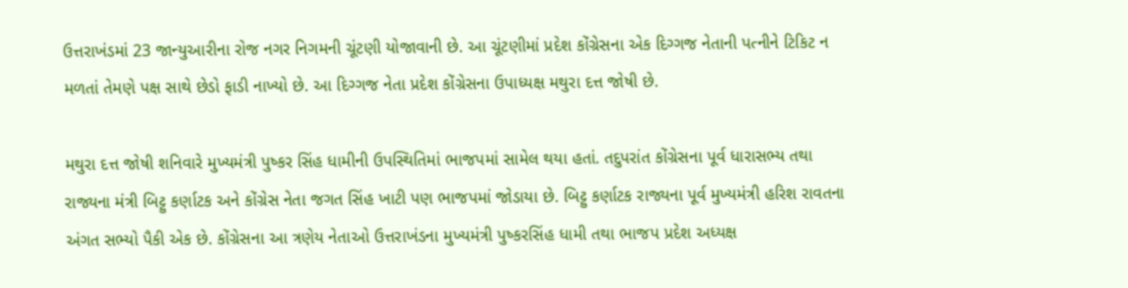ઉત્તરાખંડમાં 23 જાન્યુઆરીના રોજ નગર નિગમની ચૂંટણી યોજાવાની છે. આ ચૂંટણીમાં પ્રદેશ કોંગ્રેસના એક દિગ્ગજ નેતાની પત્નીને ટિકિટ ન મળતાં તેમણે પક્ષ સાથે છેડો ફાડી નાખ્યો છે. આ દિગ્ગજ નેતા પ્રદેશ કોંગ્રેસના ઉપાધ્યક્ષ મથુરા દત્ત જોષી છે.

મથુરા દત્ત જોષી શનિવારે મુખ્યમંત્રી પુષ્કર સિંહ ધામીની ઉપસ્થિતિમાં ભાજપમાં સામેલ થયા હતાં. તદુપરાંત કોંગ્રેસના પૂર્વ ધારાસભ્ય તથા રાજ્યના મંત્રી બિટ્ટુ કર્ણાટક અને કોંગ્રેસ નેતા જગત સિંહ ખાટી પણ ભાજપમાં જોડાયા છે. બિટ્ટુ કર્ણાટક રાજ્યના પૂર્વ મુખ્યમંત્રી હરિશ રાવતના અંગત સભ્યો પૈકી એક છે. કોંગ્રેસના આ ત્રણેય નેતાઓ ઉત્તરાખંડના મુખ્યમંત્રી પુષ્કરસિંહ ધામી તથા ભાજપ પ્રદેશ અધ્યક્ષ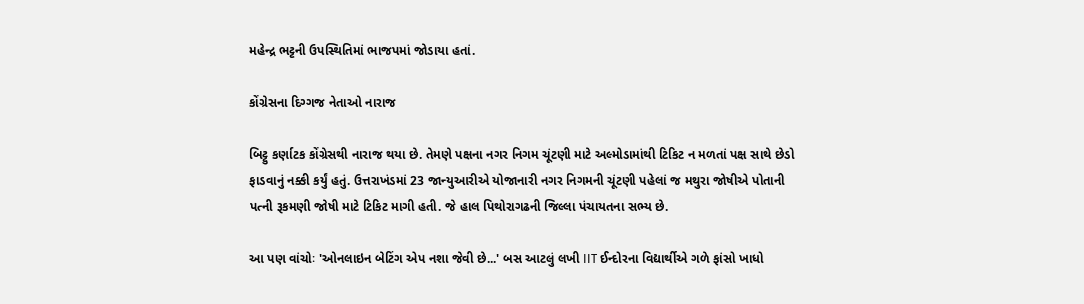મહેન્દ્ર ભટ્ટની ઉપસ્થિતિમાં ભાજપમાં જોડાયા હતાં.

કોંગ્રેસના દિગ્ગજ નેતાઓ નારાજ

બિટ્ટુ કર્ણાટક કોંગ્રેસથી નારાજ થયા છે. તેમણે પક્ષના નગર નિગમ ચૂંટણી માટે અલ્મોડામાંથી ટિકિટ ન મળતાં પક્ષ સાથે છેડો ફાડવાનું નક્કી કર્યું હતું. ઉત્તરાખંડમાં 23 જાન્યુઆરીએ યોજાનારી નગર નિગમની ચૂંટણી પહેલાં જ મથુરા જોષીએ પોતાની પત્ની રૂકમણી જોષી માટે ટિકિટ માગી હતી. જે હાલ પિથોરાગઢની જિલ્લા પંચાયતના સભ્ય છે.

આ પણ વાંચોઃ 'ઓનલાઇન બેટિંગ એપ નશા જેવી છે...' બસ આટલું લખી IIT ઈન્દોરના વિદ્યાર્થીએ ગળે ફાંસો ખાધો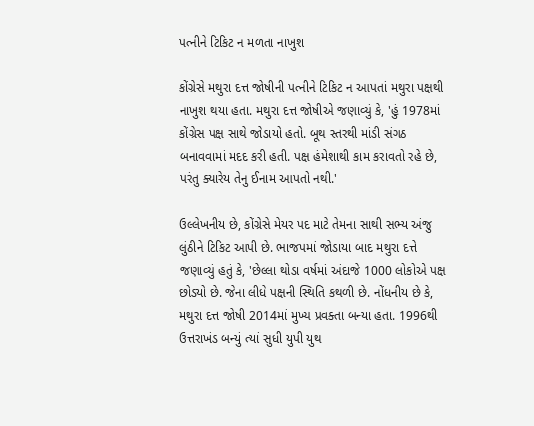પત્નીને ટિકિટ ન મળતા નાખુશ

કોંગ્રેસે મથુરા દત્ત જોષીની પત્નીને ટિકિટ ન આપતાં મથુરા પક્ષથી નાખુશ થયા હતા. મથુરા દત્ત જોષીએ જણાવ્યું કે, 'હું 1978માં કોંગ્રેસ પક્ષ સાથે જોડાયો હતો. બૂથ સ્તરથી માંડી સંગઠ બનાવવામાં મદદ કરી હતી. પક્ષ હંમેશાથી કામ કરાવતો રહે છે, પરંતુ ક્યારેય તેનુ ઈનામ આપતો નથી.'

ઉલ્લેખનીય છે, કોંગ્રેસે મેયર પદ માટે તેમના સાથી સભ્ય અંજુ લુંઠીને ટિકિટ આપી છે. ભાજપમાં જોડાયા બાદ મથુરા દત્તે જણાવ્યું હતું કે, 'છેલ્લા થોડા વર્ષમાં અંદાજે 1000 લોકોએ પક્ષ છોડ્યો છે. જેના લીધે પક્ષની સ્થિતિ કથળી છે. નોંધનીય છે કે, મથુરા દત્ત જોષી 2014માં મુખ્ય પ્રવક્તા બન્યા હતા. 1996થી ઉત્તરાખંડ બન્યું ત્યાં સુધી યુપી યુથ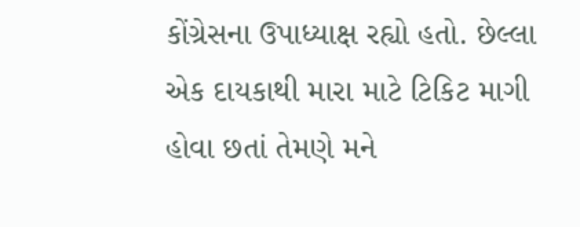કોંગ્રેસના ઉપાધ્યાક્ષ રહ્યો હતો. છેલ્લા એક દાયકાથી મારા માટે ટિકિટ માગી હોવા છતાં તેમણે મને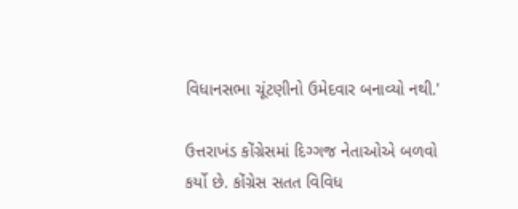વિધાનસભા ચૂંટણીનો ઉમેદવાર બનાવ્યો નથી.'

ઉત્તરાખંડ કોંગ્રેસમાં દિગ્ગજ નેતાઓએ બળવો કર્યો છે. કોંગ્રેસ સતત વિવિધ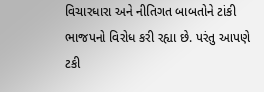વિચારધારા અને નીતિગત બાબતોને ટાંકી ભાજપનો વિરોધ કરી રહ્યા છે. પરંતુ આપણે ટકી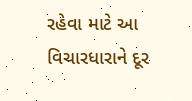રહેવા માટે આ વિચારધારાને દૂર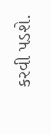કરવી પડશે.